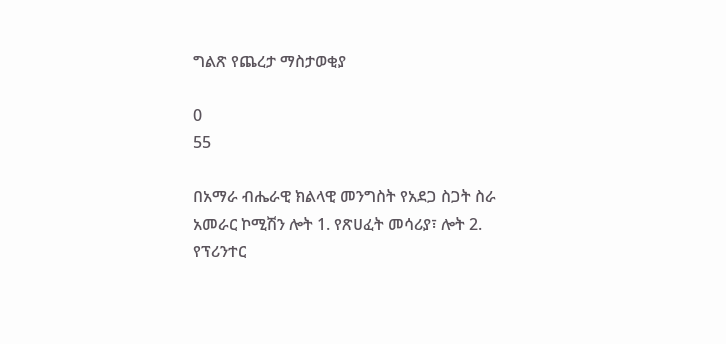ግልጽ የጨረታ ማስታወቂያ

0
55

በአማራ ብሔራዊ ክልላዊ መንግስት የአደጋ ስጋት ስራ አመራር ኮሚሽን ሎት 1. የጽሀፈት መሳሪያ፣ ሎት 2. የፕሪንተር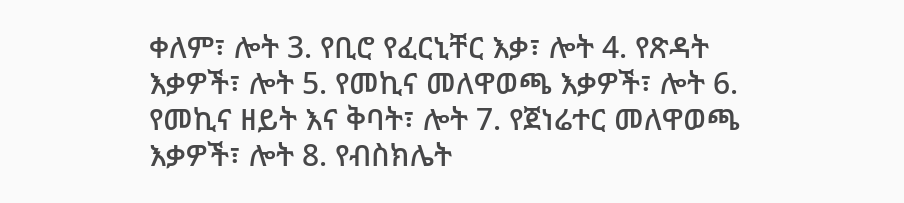ቀለም፣ ሎት 3. የቢሮ የፈርኒቸር እቃ፣ ሎት 4. የጽዳት እቃዎች፣ ሎት 5. የመኪና መለዋወጫ እቃዎች፣ ሎት 6. የመኪና ዘይት እና ቅባት፣ ሎት 7. የጀነሬተር መለዋወጫ እቃዎች፣ ሎት 8. የብስክሌት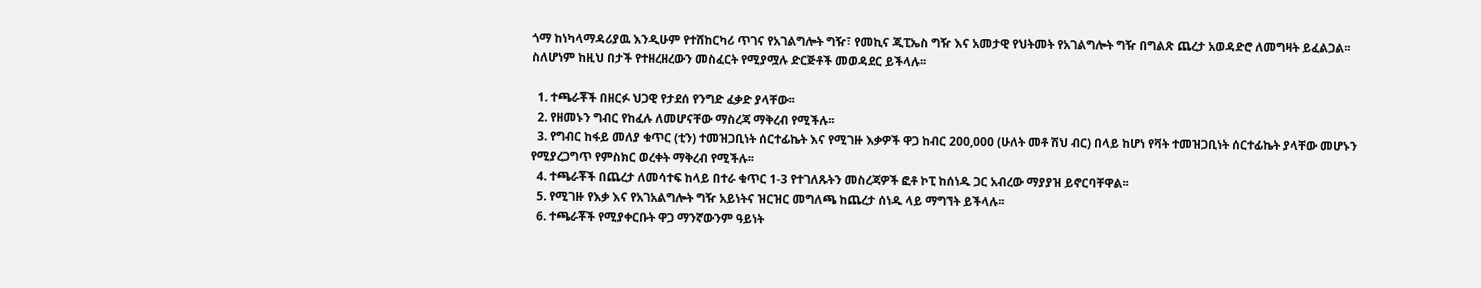ጎማ ከነካላማዳሪያዉ እንዲሁም የተሸከርካሪ ጥገና የአገልግሎት ግዥ፣ የመኪና ጂፒኤስ ግዥ እና አመታዊ የህትመት የአገልግሎት ግዥ በግልጽ ጨረታ አወዳድሮ ለመግዛት ይፈልጋል፡፡ ስለሆነም ከዚህ በታች የተዘረዘረውን መስፈርት የሚያሟሉ ድርጅቶች መወዳደር ይችላሉ፡፡

  1. ተጫራቾች በዘርፉ ህጋዊ የታደሰ የንግድ ፈቃድ ያላቸው፡፡
  2. የዘመኑን ግብር የከፈሉ ለመሆናቸው ማስረጃ ማቅረብ የሚችሉ፡፡
  3. የግብር ከፋይ መለያ ቁጥር (ቲን) ተመዝጋቢነት ሰርተፊኬት እና የሚገዙ እቃዎች ዋጋ ከብር 200,000 (ሁለት መቶ ሽህ ብር) በላይ ከሆነ የቫት ተመዝጋቢነት ሰርተፊኬት ያላቸው መሆኑን የሚያረጋግጥ የምስክር ወረቀት ማቅረብ የሚችሉ፡፡
  4. ተጫራቾች በጨረታ ለመሳተፍ ከላይ በተራ ቁጥር 1-3 የተገለጹትን መስረጃዎች ፎቶ ኮፒ ከሰነዱ ጋር አብረው ማያያዝ ይኖርባቸዋል፡፡
  5. የሚገዙ የእቃ እና የአገአልግሎት ግዥ አይነትና ዝርዝር መግለጫ ከጨረታ ሰነዱ ላይ ማግኘት ይችላሉ፡፡
  6. ተጫራቾች የሚያቀርቡት ዋጋ ማንኛውንም ዓይነት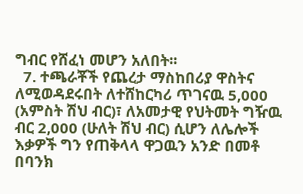ግብር የሸፈነ መሆን አለበት፡፡
  7. ተጫራቾች የጨረታ ማስከበሪያ ዋስትና ለሚወዳደሩበት ለተሸከርካሪ ጥገናዉ 5,000 (አምስት ሽህ ብር)፣ ለአመታዊ የህትመት ግዥዉ ብር 2,000 (ሁለት ሽህ ብር) ሲሆን ለሌሎች እቃዎች ግን የጠቅላላ ዋጋዉን አንድ በመቶ በባንክ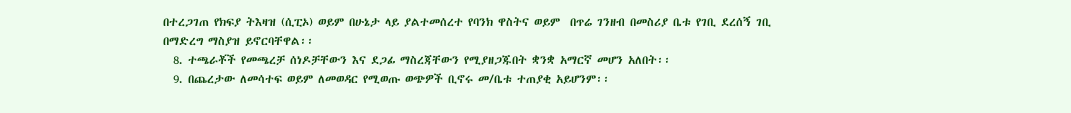በተረጋገጠ የክፍያ ትእዛዝ (ሲፒኦ) ወይም በሁኔታ ላይ ያልተመሰረተ የባንክ ዋስትና ወይም  በጥሬ ገንዘብ በመስሪያ ቤቱ የገቢ ደረሰኝ ገቢ በማድረግ ማስያዝ ይኖርባቸዋል፡፡
  8. ተጫራቾች የመጫረቻ ሰነዶቻቸውን እና ደጋፊ ማስረጃቸውን የሚያዘጋጁበት ቋንቋ አማርኛ መሆን አለበት፡፡
  9. በጨረታው ለመሳተፍ ወይም ለመወዳር የሚወጡ ወጭዎች ቢኖሩ መ/ቤቱ ተጠያቂ አይሆንም፡፡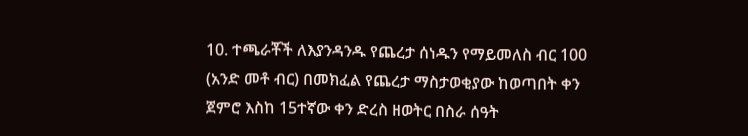10. ተጫራቾች ለእያንዳንዱ የጨረታ ሰነዱን የማይመለስ ብር 100 (አንድ መቶ ብር) በመክፈል የጨረታ ማስታወቂያው ከወጣበት ቀን ጀምሮ እስከ 15ተኛው ቀን ድረስ ዘወትር በስራ ሰዓት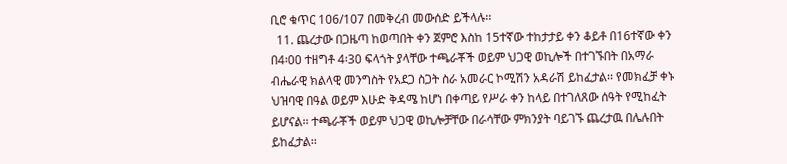ቢሮ ቁጥር 106/107 በመቅረብ መውሰድ ይችላሉ፡፡
  11. ጨረታው በጋዜጣ ከወጣበት ቀን ጀምሮ እስከ 15ተኛው ተከታታይ ቀን ቆይቶ በ16ተኛው ቀን በ4፡00 ተዘግቶ 4፡30 ፍላጎት ያላቸው ተጫራቾች ወይም ህጋዊ ወኪሎች በተገኙበት በአማራ ብሔራዊ ክልላዊ መንግስት የአደጋ ስጋት ስራ አመራር ኮሚሽን አዳራሽ ይከፈታል፡፡ የመክፈቻ ቀኑ ህዝባዊ በዓል ወይም እሁድ ቅዳሜ ከሆነ በቀጣይ የሥራ ቀን ከላይ በተገለጸው ሰዓት የሚከፈት ይሆናል፡፡ ተጫራቾች ወይም ህጋዊ ወኪሎቻቸው በራሳቸው ምክንያት ባይገኙ ጨረታዉ በሌሉበት ይከፈታል፡፡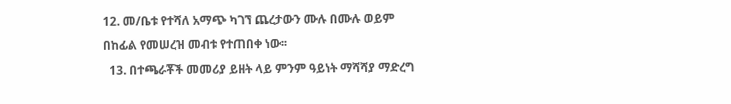12. መ/ቤቱ የተሻለ አማጭ ካገኘ ጨረታውን ሙሉ በሙሉ ወይም በከፊል የመሠረዝ መብቱ የተጠበቀ ነው፡፡
  13. በተጫራቾች መመሪያ ይዘት ላይ ምንም ዓይነት ማሻሻያ ማድረግ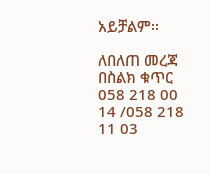አይቻልም፡፡

ለበለጠ መረጃ በስልክ ቁጥር 058 218 00 14 /058 218 11 03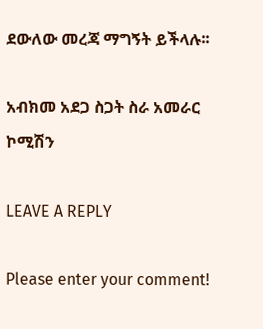ደውለው መረጃ ማግኝት ይችላሉ፡፡

አብክመ አደጋ ስጋት ስራ አመራር ኮሚሽን

LEAVE A REPLY

Please enter your comment!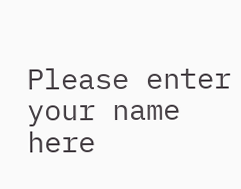Please enter your name here